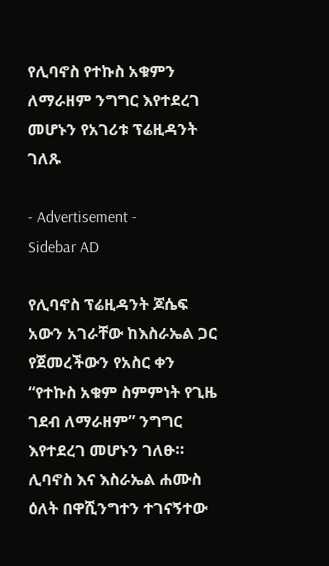የሊባኖስ የተኩስ አቁምን ለማራዘም ንግግር እየተደረገ መሆኑን የአገሪቱ ፕሬዚዳንት ገለጹ

- Advertisement -
Sidebar AD

የሊባኖስ ፕሬዚዳንት ጆሴፍ አውን አገራቸው ከእስራኤል ጋር የጀመረችውን የአስር ቀን “የተኩስ አቁም ስምምነት የጊዜ ገደብ ለማራዘም” ንግግር እየተደረገ መሆኑን ገለፁ።
ሊባኖስ እና እስራኤል ሐሙስ ዕለት በዋሺንግተን ተገናኝተው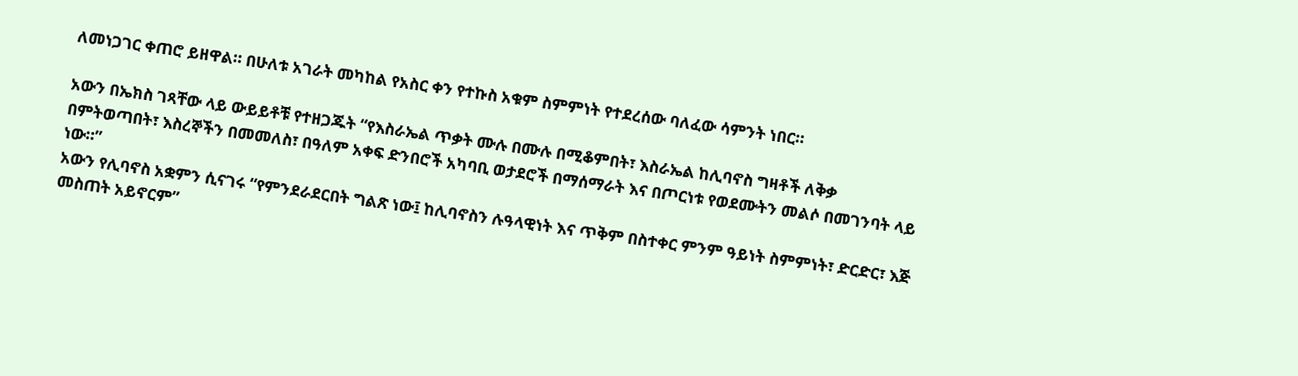ለመነጋገር ቀጠሮ ይዘዋል። በሁለቱ አገራት መካከል የአስር ቀን የተኩስ አቁም ስምምነት የተደረሰው ባለፈው ሳምንት ነበር።

አውን በኤክስ ገጻቸው ላይ ውይይቶቹ የተዘጋጁት “የእስራኤል ጥቃት ሙሉ በሙሉ በሚቆምበት፣ እስራኤል ከሊባኖስ ግዛቶች ለቅቃ በምትወጣበት፣ እስረኞችን በመመለስ፣ በዓለም አቀፍ ድንበሮች አካባቢ ወታደሮች በማሰማራት እና በጦርነቱ የወደሙትን መልሶ በመገንባት ላይ ነው።”
አውን የሊባኖስ አቋምን ሲናገሩ “የምንደራደርበት ግልጽ ነው፤ ከሊባኖስን ሉዓላዊነት እና ጥቅም በስተቀር ምንም ዓይነት ስምምነት፣ ድርድር፣ እጅ መስጠት አይኖርም”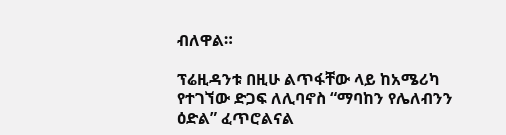ብለዋል።

ፕሬዚዳንቱ በዚሁ ልጥፋቸው ላይ ከአሜሪካ የተገኘው ድጋፍ ለሊባኖስ “ማባከን የሌለብንን ዕድል” ፈጥሮልናል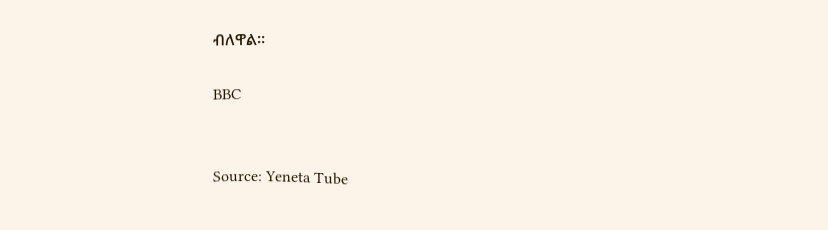ብለዋል።

BBC


Source: Yeneta Tube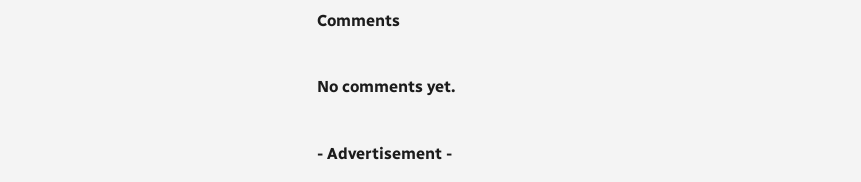Comments

No comments yet.

- Advertisement -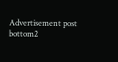Advertisement post bottom2